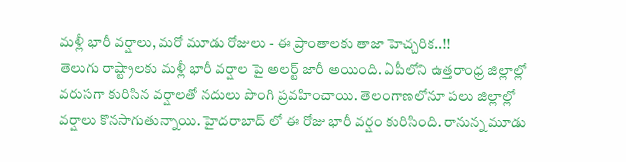మళ్లీ భారీ వర్షాలు, మరో మూడు రోజులు - ఈ ప్రాంతాలకు తాజా హెచ్చరిక..!!
తెలుగు రాష్ట్రాలకు మళ్లీ భారీ వర్షాల పై అలర్ట్ జారీ అయింది. ఏపీలోని ఉత్తరాంధ్ర జిల్లాల్లో వరుసగా కురిసిన వర్షాలతో నదులు పొంగి ప్రవహించాయి. తెలంగాణలోనూ పలు జిల్లాల్లో వర్షాలు కొనసాగుతున్నాయి. హైదరాబాద్ లో ఈ రోజు భారీ వర్షం కురిసింది. రానున్న మూడు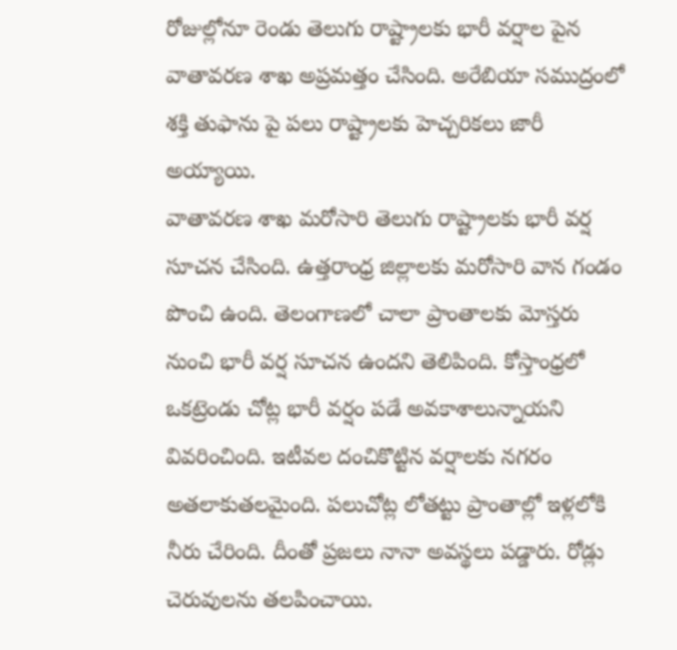రోజుల్లోనూ రెండు తెలుగు రాష్ట్రాలకు భారీ వర్షాల పైన వాతావరణ శాఖ అప్రమత్తం చేసింది. అరేబియా సముద్రంలో శక్తి తుఫాను పై పలు రాష్ట్రాలకు హెచ్చరికలు జారీ అయ్యాయి.
వాతావరణ శాఖ మరోసారి తెలుగు రాష్ట్రాలకు భారీ వర్ష సూచన చేసింది. ఉత్తరాంధ్ర జిల్లాలకు మరోసారి వాన గండం పొంచి ఉంది. తెలంగాణలో చాలా ప్రాంతాలకు మోస్తరు నుంచి భారీ వర్ష సూచన ఉందని తెలిపింది. కోస్తాంధ్రలో ఒకట్రెండు చోట్ల భారీ వర్షం పడే అవకాశాలున్నాయని వివరించింది. ఇటీవల దంచికొట్టిన వర్షాలకు నగరం అతలాకుతలమైంది. పలుచోట్ల లోతట్టు ప్రాంతాల్లో ఇళ్లలోకి నీరు చేరింది. దీంతో ప్రజలు నానా అవస్థలు పడ్డారు. రోడ్లు చెరువులను తలపించాయి.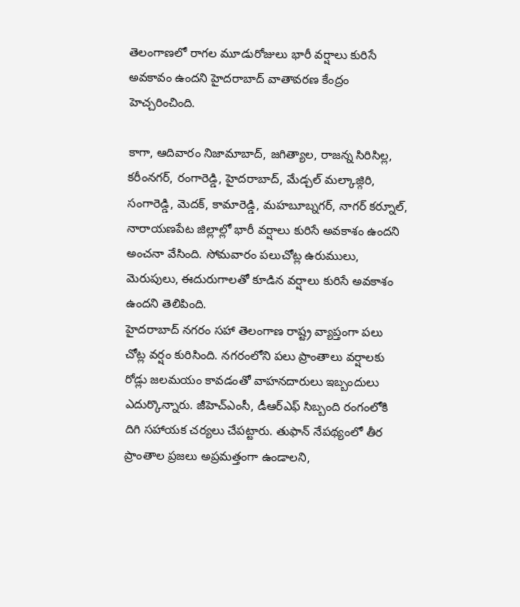తెలంగాణలో రాగల మూడురోజులు భారీ వర్షాలు కురిసే అవకావం ఉందని హైదరాబాద్ వాతావరణ కేంద్రం హెచ్చరించింది.

కాగా, ఆదివారం నిజామాబాద్, జగిత్యాల, రాజన్న సిరిసిల్ల, కరీంనగర్, రంగారెడ్డి, హైదరాబాద్, మేడ్చల్ మల్కాజ్గిరి, సంగారెడ్డి, మెదక్, కామారెడ్డి, మహబూబ్నగర్, నాగర్ కర్నూల్, నారాయణపేట జిల్లాల్లో భారీ వర్షాలు కురిసే అవకాశం ఉందని అంచనా వేసింది. సోమవారం పలుచోట్ల ఉరుములు, మెరుపులు, ఈదురుగాలతో కూడిన వర్షాలు కురిసే అవకాశం ఉందని తెలిపింది.
హైదరాబాద్ నగరం సహా తెలంగాణ రాష్ట్ర వ్యాప్తంగా పలు చోట్ల వర్షం కురిసింది. నగరంలోని పలు ప్రాంతాలు వర్షాలకు రోడ్లు జలమయం కావడంతో వాహనదారులు ఇబ్బందులు ఎదుర్కొన్నారు. జీహెచ్ఎంసీ, డీఆర్ఎఫ్ సిబ్బంది రంగంలోకి దిగి సహాయక చర్యలు చేపట్టారు. తుఫాన్ నేపథ్యంలో తీర ప్రాంతాల ప్రజలు అప్రమత్తంగా ఉండాలని,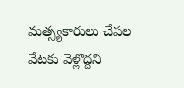మత్స్యకారులు చేపల వేటకు వెళ్లొద్దని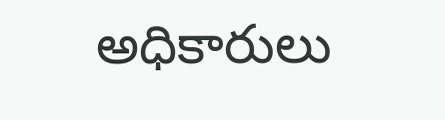అధికారులు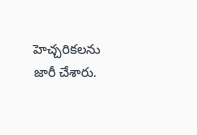హెచ్చరికలను జారీ చేశారు.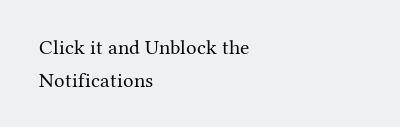Click it and Unblock the Notifications